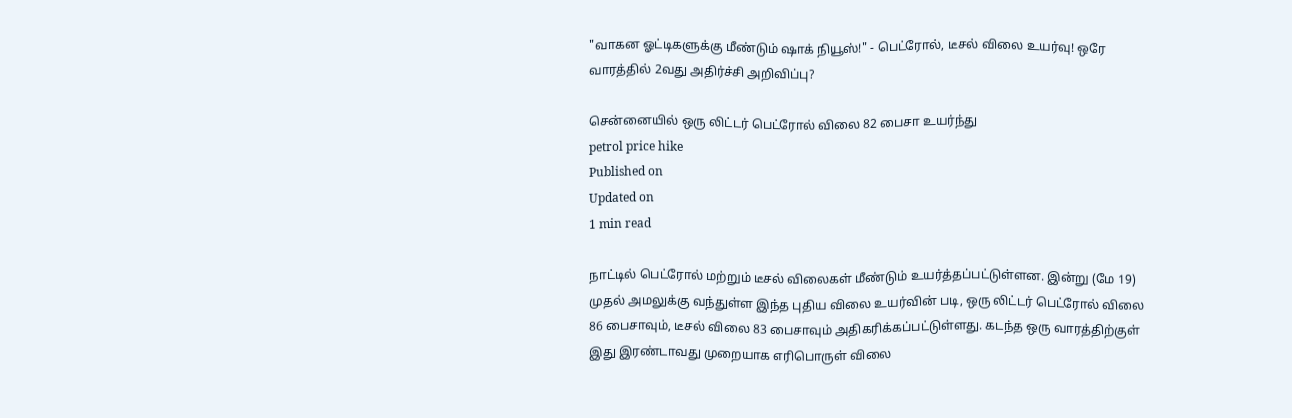"வாகன ஓட்டிகளுக்கு மீண்டும் ஷாக் நியூஸ்!" - பெட்ரோல், டீசல் விலை உயர்வு! ஒரே வாரத்தில் 2வது அதிர்ச்சி அறிவிப்பு?

சென்னையில் ஒரு லிட்டர் பெட்ரோல் விலை 82 பைசா உயர்ந்து
petrol price hike
Published on
Updated on
1 min read

நாட்டில் பெட்ரோல் மற்றும் டீசல் விலைகள் மீண்டும் உயர்த்தப்பட்டுள்ளன. இன்று (மே 19) முதல் அமலுக்கு வந்துள்ள இந்த புதிய விலை உயர்வின் படி, ஒரு லிட்டர் பெட்ரோல் விலை 86 பைசாவும், டீசல் விலை 83 பைசாவும் அதிகரிக்கப்பட்டுள்ளது. கடந்த ஒரு வாரத்திற்குள் இது இரண்டாவது முறையாக எரிபொருள் விலை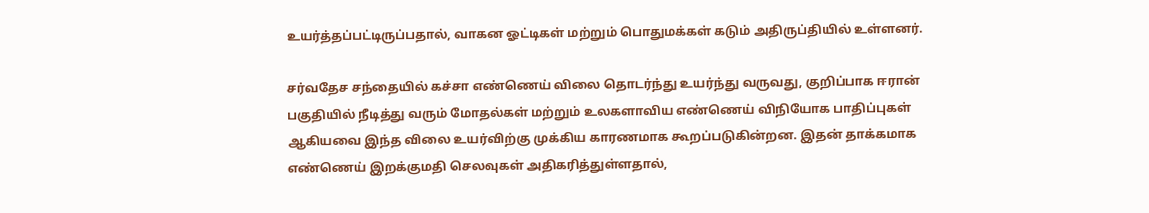உயர்த்தப்பட்டிருப்பதால், வாகன ஓட்டிகள் மற்றும் பொதுமக்கள் கடும் அதிருப்தியில் உள்ளனர்.

சர்வதேச சந்தையில் கச்சா எண்ணெய் விலை தொடர்ந்து உயர்ந்து வருவது, குறிப்பாக ஈரான் பகுதியில் நீடித்து வரும் மோதல்கள் மற்றும் உலகளாவிய எண்ணெய் விநியோக பாதிப்புகள் ஆகியவை இந்த விலை உயர்விற்கு முக்கிய காரணமாக கூறப்படுகின்றன. இதன் தாக்கமாக எண்ணெய் இறக்குமதி செலவுகள் அதிகரித்துள்ளதால்,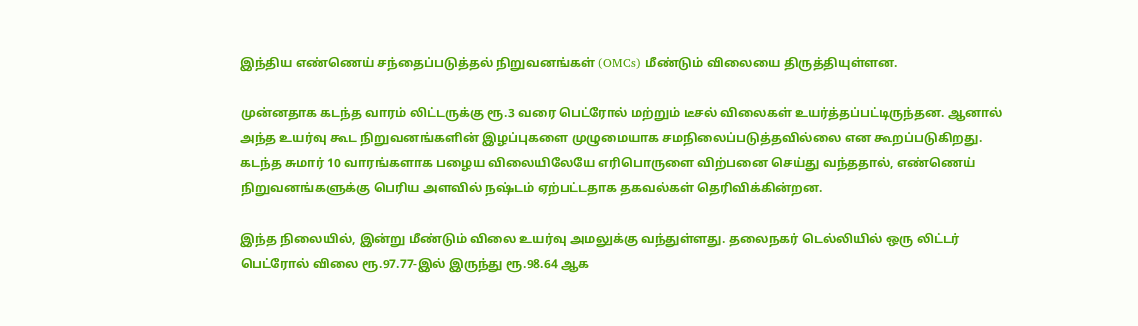இந்திய எண்ணெய் சந்தைப்படுத்தல் நிறுவனங்கள் (OMCs) மீண்டும் விலையை திருத்தியுள்ளன.

முன்னதாக கடந்த வாரம் லிட்டருக்கு ரூ.3 வரை பெட்ரோல் மற்றும் டீசல் விலைகள் உயர்த்தப்பட்டிருந்தன. ஆனால் அந்த உயர்வு கூட நிறுவனங்களின் இழப்புகளை முழுமையாக சமநிலைப்படுத்தவில்லை என கூறப்படுகிறது. கடந்த சுமார் 10 வாரங்களாக பழைய விலையிலேயே எரிபொருளை விற்பனை செய்து வந்ததால், எண்ணெய் நிறுவனங்களுக்கு பெரிய அளவில் நஷ்டம் ஏற்பட்டதாக தகவல்கள் தெரிவிக்கின்றன.

இந்த நிலையில், இன்று மீண்டும் விலை உயர்வு அமலுக்கு வந்துள்ளது. தலைநகர் டெல்லியில் ஒரு லிட்டர் பெட்ரோல் விலை ரூ.97.77-இல் இருந்து ரூ.98.64 ஆக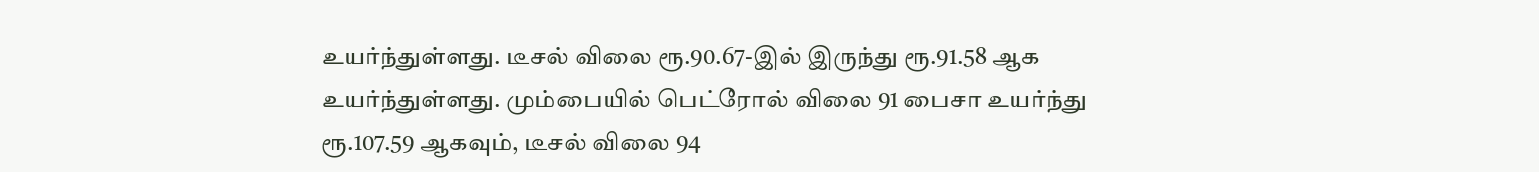உயர்ந்துள்ளது. டீசல் விலை ரூ.90.67-இல் இருந்து ரூ.91.58 ஆக உயர்ந்துள்ளது. மும்பையில் பெட்ரோல் விலை 91 பைசா உயர்ந்து ரூ.107.59 ஆகவும், டீசல் விலை 94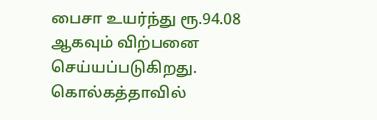பைசா உயர்ந்து ரூ.94.08 ஆகவும் விற்பனை செய்யப்படுகிறது. கொல்கத்தாவில்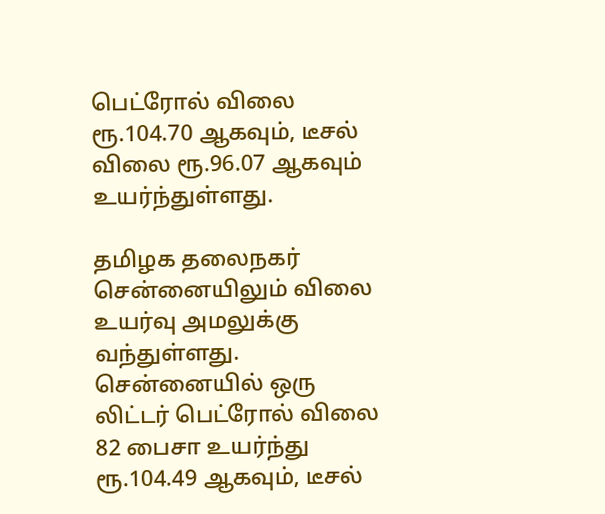பெட்ரோல் விலை ரூ.104.70 ஆகவும், டீசல் விலை ரூ.96.07 ஆகவும் உயர்ந்துள்ளது.

தமிழக தலைநகர் சென்னையிலும் விலை உயர்வு அமலுக்கு வந்துள்ளது. சென்னையில் ஒரு லிட்டர் பெட்ரோல் விலை 82 பைசா உயர்ந்து ரூ.104.49 ஆகவும், டீசல்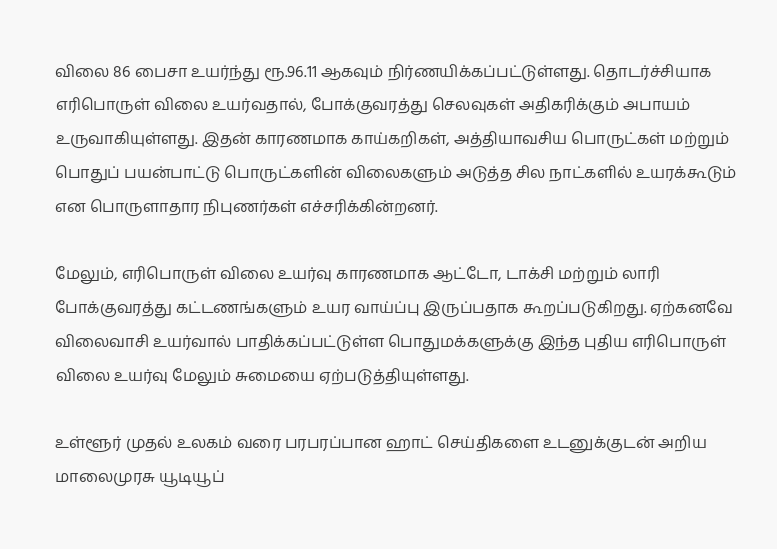விலை 86 பைசா உயர்ந்து ரூ.96.11 ஆகவும் நிர்ணயிக்கப்பட்டுள்ளது. தொடர்ச்சியாக எரிபொருள் விலை உயர்வதால், போக்குவரத்து செலவுகள் அதிகரிக்கும் அபாயம் உருவாகியுள்ளது. இதன் காரணமாக காய்கறிகள், அத்தியாவசிய பொருட்கள் மற்றும் பொதுப் பயன்பாட்டு பொருட்களின் விலைகளும் அடுத்த சில நாட்களில் உயரக்கூடும் என பொருளாதார நிபுணர்கள் எச்சரிக்கின்றனர்.

மேலும், எரிபொருள் விலை உயர்வு காரணமாக ஆட்டோ, டாக்சி மற்றும் லாரி போக்குவரத்து கட்டணங்களும் உயர வாய்ப்பு இருப்பதாக கூறப்படுகிறது. ஏற்கனவே விலைவாசி உயர்வால் பாதிக்கப்பட்டுள்ள பொதுமக்களுக்கு இந்த புதிய எரிபொருள் விலை உயர்வு மேலும் சுமையை ஏற்படுத்தியுள்ளது.

உள்ளூர் முதல் உலகம் வரை பரபரப்பான ஹாட் செய்திகளை உடனுக்குடன் அறிய மாலைமுரசு யூடியூப்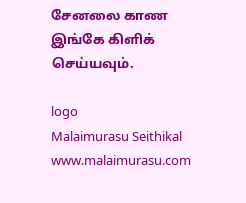சேனலை காண இங்கே கிளிக் செய்யவும்.

logo
Malaimurasu Seithikal
www.malaimurasu.com